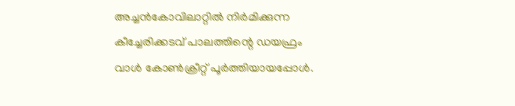അച്ചൻകോവിലാറ്റിൽ നിർമിക്കുന്ന കീച്ചേരിക്കടവ് പാലത്തിന്റെ ഡയഫ്രം വാൾ കോൺക്രീറ്റ് പൂർത്തിയായപ്പോൾ.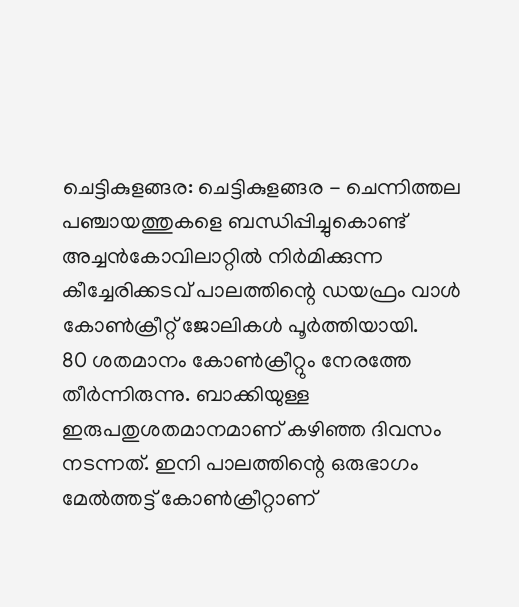ചെട്ടികുളങ്ങര: ചെട്ടികുളങ്ങര - ചെന്നിത്തല പഞ്ചായത്തുകളെ ബന്ധിപ്പിച്ചുകൊണ്ട് അച്ചൻകോവിലാറ്റിൽ നിർമിക്കുന്ന കീച്ചേരിക്കടവ് പാലത്തിന്റെ ഡയഫ്രം വാൾ കോൺക്രീറ്റ് ജോലികൾ പൂർത്തിയായി.
80 ശതമാനം കോൺക്രീറ്റും നേരത്തേ തീർന്നിരുന്നു. ബാക്കിയുള്ള ഇരുപതുശതമാനമാണ് കഴിഞ്ഞ ദിവസം നടന്നത്. ഇനി പാലത്തിന്റെ ഒരുഭാഗം മേൽത്തട്ട് കോൺക്രീറ്റാണ്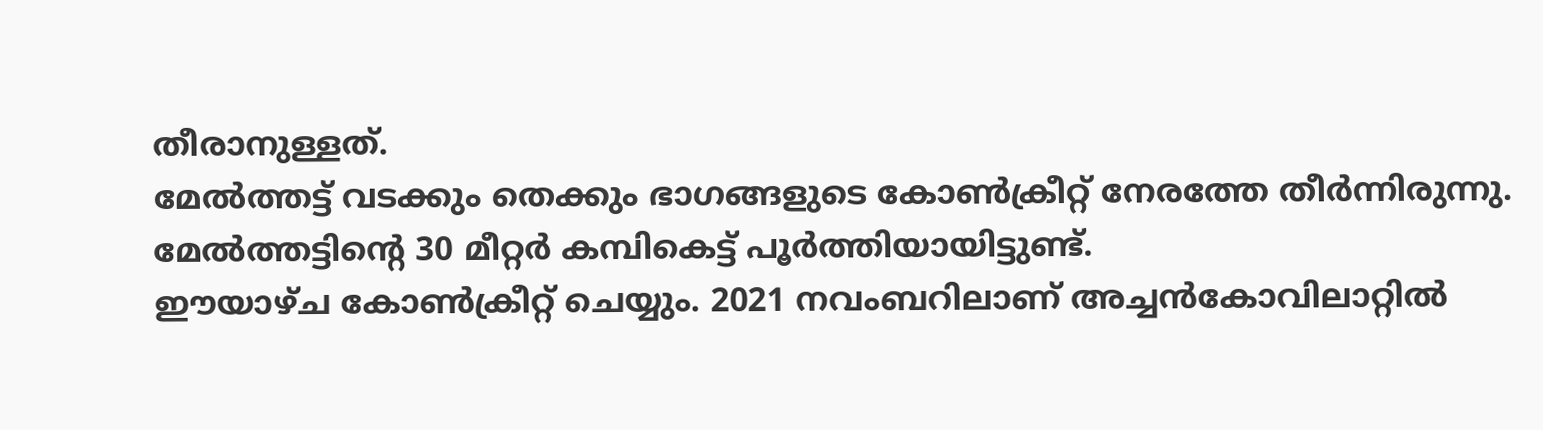തീരാനുള്ളത്.
മേൽത്തട്ട് വടക്കും തെക്കും ഭാഗങ്ങളുടെ കോൺക്രീറ്റ് നേരത്തേ തീർന്നിരുന്നു. മേൽത്തട്ടിന്റെ 30 മീറ്റർ കമ്പികെട്ട് പൂർത്തിയായിട്ടുണ്ട്.
ഈയാഴ്ച കോൺക്രീറ്റ് ചെയ്യും. 2021 നവംബറിലാണ് അച്ചൻകോവിലാറ്റിൽ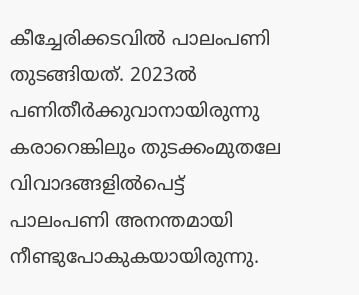കീച്ചേരിക്കടവിൽ പാലംപണി തുടങ്ങിയത്. 2023ൽ പണിതീർക്കുവാനായിരുന്നു കരാറെങ്കിലും തുടക്കംമുതലേ വിവാദങ്ങളിൽപെട്ട് പാലംപണി അനന്തമായി നീണ്ടുപോകുകയായിരുന്നു.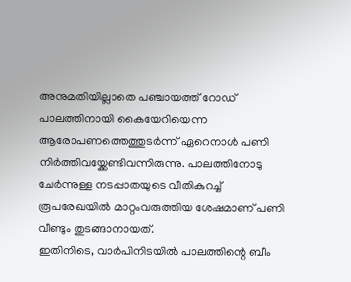അനുമതിയില്ലാതെ പഞ്ചായത്ത് റോഡ് പാലത്തിനായി കൈയേറിയെന്ന ആരോപണത്തെത്തുടർന്ന് ഏറെനാൾ പണി നിർത്തിവയ്ക്കേണ്ടിവന്നിരുന്നു. പാലത്തിനോടു ചേർന്നുള്ള നടപ്പാതയുടെ വീതികുറച്ച് രൂപരേഖയിൽ മാറ്റംവരുത്തിയ ശേഷമാണ് പണി വീണ്ടും തുടങ്ങാനായത്.
ഇതിനിടെ, വാർപിനിടയിൽ പാലത്തിന്റെ ബീം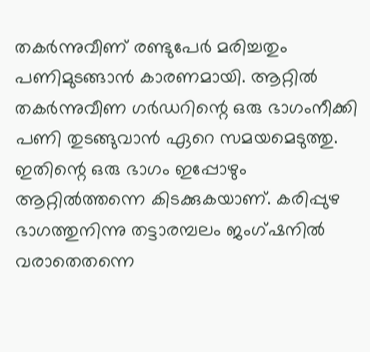തകർന്നുവീണ് രണ്ടുപേർ മരിച്ചതും പണിമുടങ്ങാൻ കാരണമായി. ആറ്റിൽ തകർന്നുവീണ ഗർഡറിന്റെ ഒരു ഭാഗംനീക്കി പണി തുടങ്ങുവാൻ ഏറെ സമയമെടുത്തു.
ഇതിന്റെ ഒരു ഭാഗം ഇപ്പോഴും ആറ്റിൽത്തന്നെ കിടക്കുകയാണ്. കരിപ്പുഴ ഭാഗത്തുനിന്നു തട്ടാരമ്പലം ജംഗ്ഷനിൽ വരാതെതന്നെ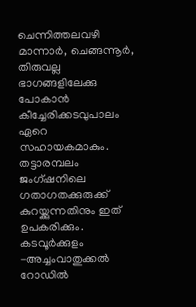ചെന്നിത്തലവഴി മാന്നാർ, ചെങ്ങന്നൂർ, തിരുവല്ല ഭാഗങ്ങളിലേക്കു പോകാൻ കീച്ചേരിക്കടവുപാലം ഏറെ സഹായകമാകും.
തട്ടാരമ്പലം ജംഗ്ഷനിലെ ഗതാഗതക്കുരുക്ക് കുറയ്ക്കുന്നതിനും ഇത് ഉപകരിക്കും. കടവൂർക്കുളം -അച്ചംവാതുക്കൽ റോഡിൽ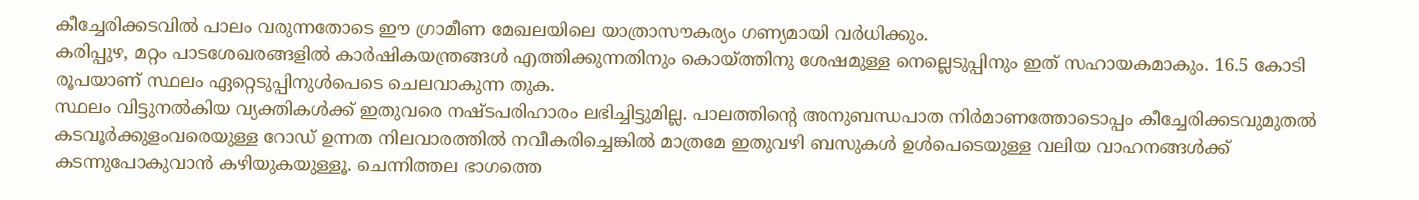കീച്ചേരിക്കടവിൽ പാലം വരുന്നതോടെ ഈ ഗ്രാമീണ മേഖലയിലെ യാത്രാസൗകര്യം ഗണ്യമായി വർധിക്കും.
കരിപ്പുഴ, മറ്റം പാടശേഖരങ്ങളിൽ കാർഷികയന്ത്രങ്ങൾ എത്തിക്കുന്നതിനും കൊയ്ത്തിനു ശേഷമുള്ള നെല്ലെടുപ്പിനും ഇത് സഹായകമാകും. 16.5 കോടി രൂപയാണ് സ്ഥലം ഏറ്റെടുപ്പിനുൾപെടെ ചെലവാകുന്ന തുക.
സ്ഥലം വിട്ടുനൽകിയ വ്യക്തികൾക്ക് ഇതുവരെ നഷ്ടപരിഹാരം ലഭിച്ചിട്ടുമില്ല. പാലത്തിന്റെ അനുബന്ധപാത നിർമാണത്തോടൊപ്പം കീച്ചേരിക്കടവുമുതൽ കടവൂർക്കുളംവരെയുള്ള റോഡ് ഉന്നത നിലവാരത്തിൽ നവീകരിച്ചെങ്കിൽ മാത്രമേ ഇതുവഴി ബസുകൾ ഉൾപെടെയുള്ള വലിയ വാഹനങ്ങൾക്ക് കടന്നുപോകുവാൻ കഴിയുകയുള്ളൂ. ചെന്നിത്തല ഭാഗത്തെ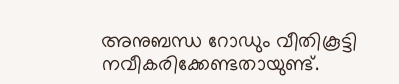അനുബന്ധ റോഡും വീതികൂട്ടി നവീകരിക്കേണ്ടതായുണ്ട്.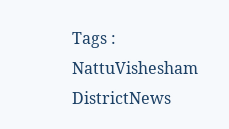Tags : NattuVishesham DistrictNews